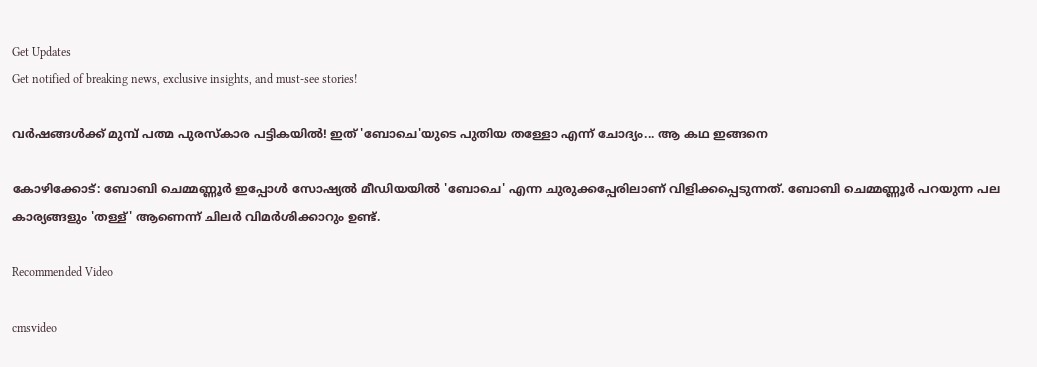Get Updates
Get notified of breaking news, exclusive insights, and must-see stories!

വര്‍ഷങ്ങള്‍ക്ക് മുമ്പ് പത്മ പുരസ്‌കാര പട്ടികയില്‍! ഇത് 'ബോചെ'യുടെ പുതിയ തള്ളോ എന്ന് ചോദ്യം... ആ കഥ ഇങ്ങനെ

കോഴിക്കോട്: ബോബി ചെമ്മണ്ണൂര്‍ ഇപ്പോള്‍ സോഷ്യല്‍ മീഡിയയില്‍ 'ബോചെ' എന്ന ചുരുക്കപ്പേരിലാണ് വിളിക്കപ്പെടുന്നത്. ബോബി ചെമ്മണ്ണൂര്‍ പറയുന്ന പല കാര്യങ്ങളും 'തള്ള്' ആണെന്ന് ചിലര്‍ വിമര്‍ശിക്കാറും ഉണ്ട്.

Recommended Video

cmsvideo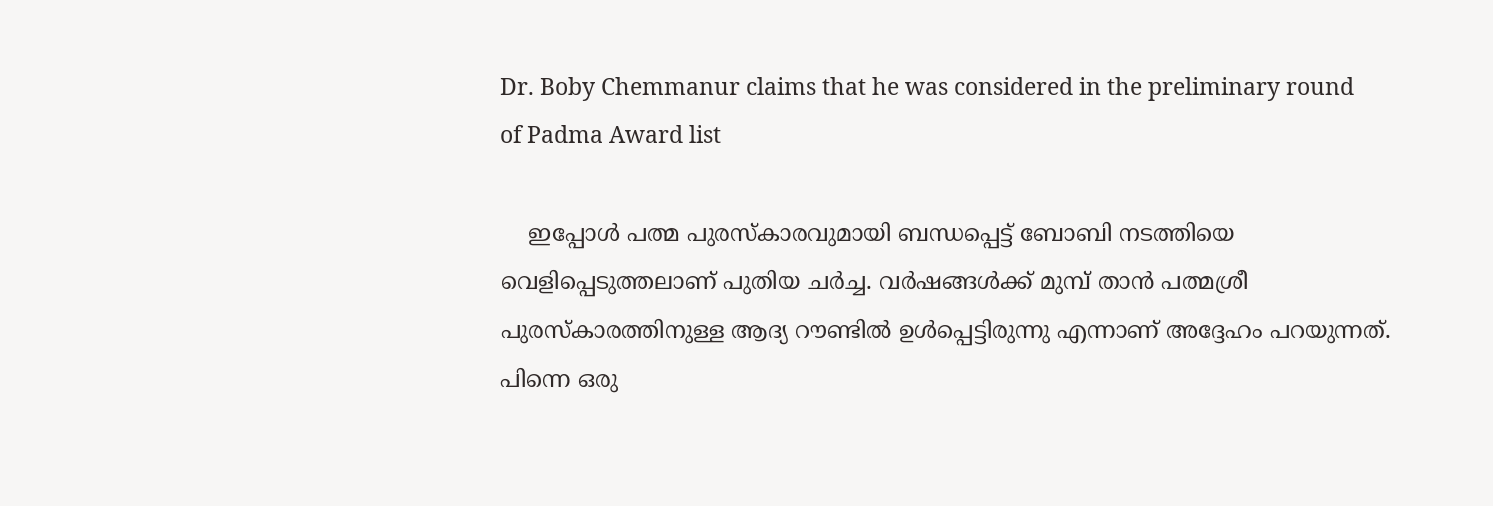Dr. Boby Chemmanur claims that he was considered in the preliminary round of Padma Award list

    ഇപ്പോള്‍ പത്മ പുരസ്‌കാരവുമായി ബന്ധപ്പെട്ട് ബോബി നടത്തിയെ വെളിപ്പെടുത്തലാണ് പുതിയ ചര്‍ച്ച. വര്‍ഷങ്ങള്‍ക്ക് മുമ്പ് താന്‍ പത്മശ്രീ പുരസ്‌കാരത്തിനുള്ള ആദ്യ റൗണ്ടില്‍ ഉള്‍പ്പെട്ടിരുന്നു എന്നാണ് അദ്ദേഹം പറയുന്നത്. പിന്നെ ഒരു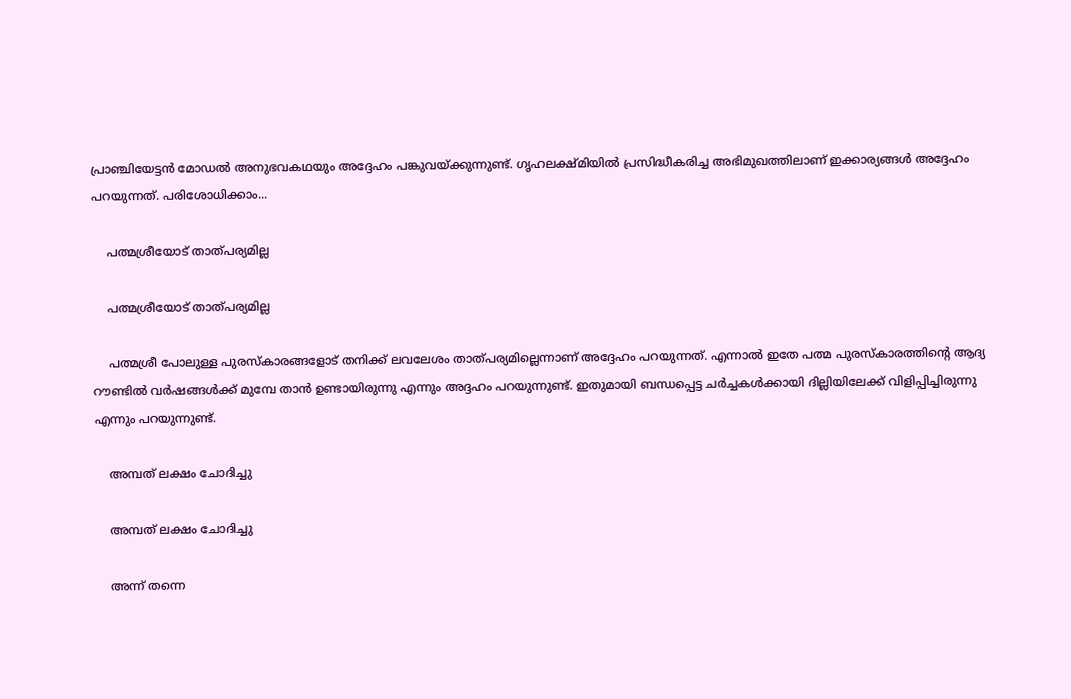പ്രാഞ്ചിയേട്ടന്‍ മോഡല്‍ അനുഭവകഥയും അദ്ദേഹം പങ്കുവയ്ക്കുന്നുണ്ട്. ഗൃഹലക്ഷ്മിയില്‍ പ്രസിദ്ധീകരിച്ച അഭിമുഖത്തിലാണ് ഇക്കാര്യങ്ങള്‍ അദ്ദേഹം പറയുന്നത്. പരിശോധിക്കാം...

    പത്മശ്രീയോട് താത്പര്യമില്ല

    പത്മശ്രീയോട് താത്പര്യമില്ല

    പത്മശ്രീ പോലുള്ള പുരസ്‌കാരങ്ങളോട് തനിക്ക് ലവലേശം താത്പര്യമില്ലെന്നാണ് അദ്ദേഹം പറയുന്നത്. എന്നാല്‍ ഇതേ പത്മ പുരസ്‌കാരത്തിന്റെ ആദ്യ റൗണ്ടില്‍ വര്‍ഷങ്ങള്‍ക്ക് മുമ്പേ താന്‍ ഉണ്ടായിരുന്നു എന്നും അദ്ദഹം പറയുന്നുണ്ട്. ഇതുമായി ബന്ധപ്പെട്ട ചര്‍ച്ചകള്‍ക്കായി ദില്ലിയിലേക്ക് വിളിപ്പിച്ചിരുന്നു എന്നും പറയുന്നുണ്ട്.

    അമ്പത് ലക്ഷം ചോദിച്ചു

    അമ്പത് ലക്ഷം ചോദിച്ചു

    അന്ന് തന്നെ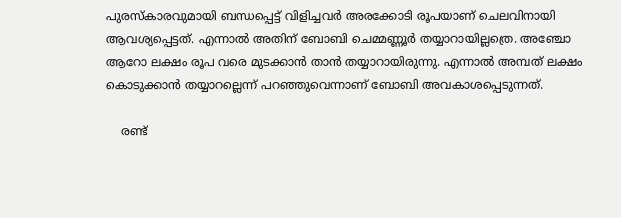പുരസ്‌കാരവുമായി ബന്ധപ്പെട്ട് വിളിച്ചവര്‍ അരക്കോടി രൂപയാണ് ചെലവിനായി ആവശ്യപ്പെട്ടത്. എന്നാല്‍ അതിന് ബോബി ചെമ്മണ്ണൂര്‍ തയ്യാറായില്ലത്രെ. അഞ്ചോ ആറോ ലക്ഷം രൂപ വരെ മുടക്കാന്‍ താന്‍ തയ്യാറായിരുന്നു. എന്നാല്‍ അമ്പത് ലക്ഷം കൊടുക്കാന്‍ തയ്യാറല്ലെന്ന് പറഞ്ഞുവെന്നാണ് ബോബി അവകാശപ്പെടുന്നത്.

    രണ്ട്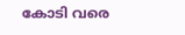കോടി വരെ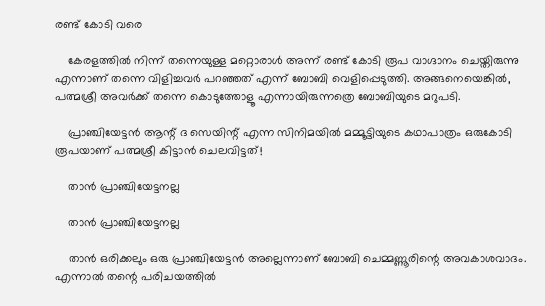രണ്ട് കോടി വരെ

    കേരളത്തില്‍ നിന്ന് തന്നെയുള്ള മറ്റൊരാള്‍ അന്ന് രണ്ട് കോടി രൂപ വാഗ്ദാനം ചെയ്തിരുന്നു എന്നാണ് തന്നെ വിളിച്ചവര്‍ പറഞ്ഞത് എന്ന് ബോബി വെളിപ്പെടുത്തി. അങ്ങനെയെങ്കില്‍, പത്മശ്രീ അവര്‍ക്ക് തന്നെ കൊടുത്തോളൂ എന്നായിരുന്നത്രെ ബോബിയുടെ മറുപടി.

    പ്രാഞ്ചിയേട്ടന്‍ ആന്റ് ദ സെയിന്റ് എന്ന സിനിമയില്‍ മമ്മൂട്ടിയുടെ കഥാപാത്രം ഒരുകോടി രൂപയാണ് പത്മശ്രീ കിട്ടാന്‍ ചെലവിട്ടത്!

    താന്‍ പ്രാഞ്ചിയേട്ടനല്ല

    താന്‍ പ്രാഞ്ചിയേട്ടനല്ല

    താന്‍ ഒരിക്കലും ഒരു പ്രാഞ്ചിയേട്ടന്‍ അല്ലെന്നാണ് ബോബി ചെമ്മണ്ണൂരിന്റെ അവകാശവാദം. എന്നാല്‍ തന്റെ പരിചയത്തില്‍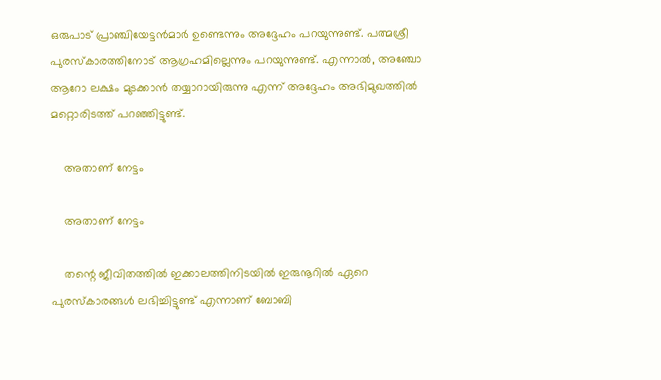ഒരുപാട് പ്രാഞ്ചിയേട്ടന്‍മാര്‍ ഉണ്ടെന്നും അദ്ദേഹം പറയുന്നുണ്ട്. പത്മശ്രീ പുരസ്‌കാരത്തിനോട് ആഗ്രഹമില്ലെന്നും പറയുന്നുണ്ട്. എന്നാല്‍, അഞ്ചോ ആറോ ലക്ഷം മുടക്കാന്‍ തയ്യാറായിരുന്നു എന്ന് അദ്ദേഹം അഭിമുഖത്തില്‍ മറ്റൊരിടത്ത് പറഞ്ഞിട്ടുണ്ട്.

    അതാണ് നേട്ടം

    അതാണ് നേട്ടം

    തന്റെ ജീവിതത്തില്‍ ഇക്കാലത്തിനിടയില്‍ ഇരുനൂറില്‍ ഏറെ പുരസ്‌കാരങ്ങള്‍ ലഭിച്ചിട്ടുണ്ട് എന്നാണ് ബോബി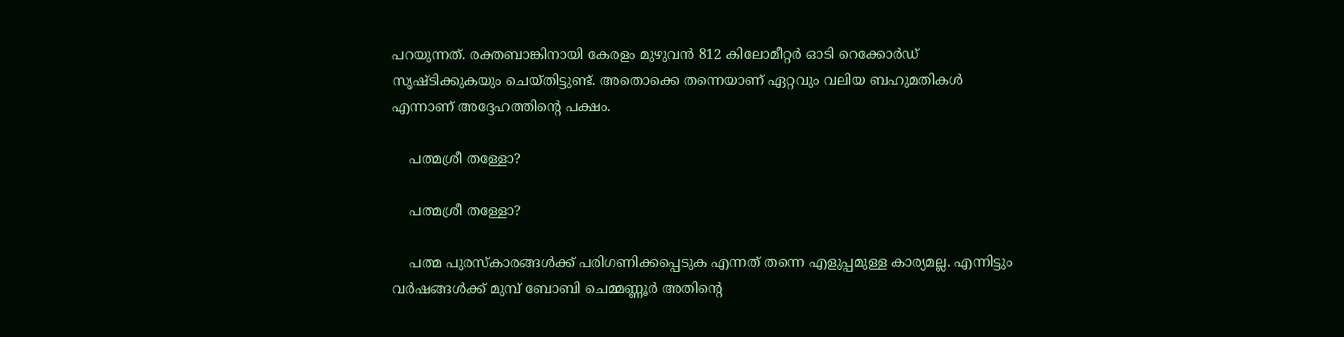പറയുന്നത്. രക്തബാങ്കിനായി കേരളം മുഴുവന്‍ 812 കിലോമീറ്റര്‍ ഓടി റെക്കോര്‍ഡ് സൃഷ്ടിക്കുകയും ചെയ്തിട്ടുണ്ട്. അതൊക്കെ തന്നെയാണ് ഏറ്റവും വലിയ ബഹുമതികള്‍ എന്നാണ് അദ്ദേഹത്തിന്റെ പക്ഷം.

    പത്മശ്രീ തള്ളോ?

    പത്മശ്രീ തള്ളോ?

    പത്മ പുരസ്‌കാരങ്ങള്‍ക്ക് പരിഗണിക്കപ്പെടുക എന്നത് തന്നെ എളുപ്പമുള്ള കാര്യമല്ല. എന്നിട്ടും വര്‍ഷങ്ങള്‍ക്ക് മുമ്പ് ബോബി ചെമ്മണ്ണൂര്‍ അതിന്റെ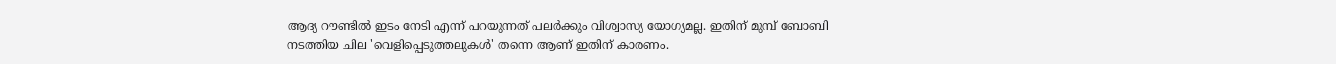ആദ്യ റൗണ്ടില്‍ ഇടം നേടി എന്ന് പറയുന്നത് പലര്‍ക്കും വിശ്വാസ്യ യോഗ്യമല്ല. ഇതിന് മുമ്പ് ബോബി നടത്തിയ ചില 'വെളിപ്പെടുത്തലുകള്‍' തന്നെ ആണ് ഇതിന് കാരണം.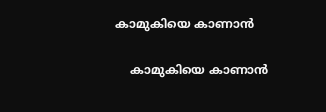കാമുകിയെ കാണാന്‍

    കാമുകിയെ കാണാന്‍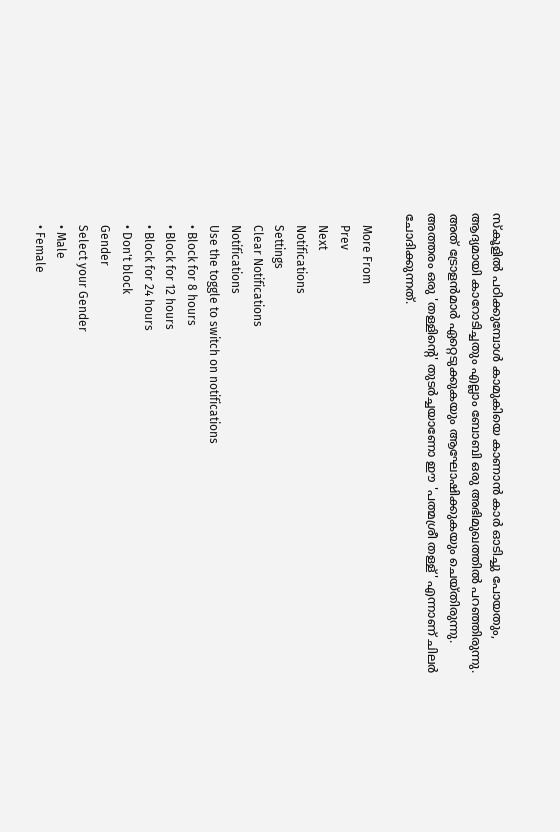സ്‌കൂളില്‍ പഠിക്കുമ്പോള്‍ കാമുകിയെ കാണാന്‍ കാര്‍ ഓടിച്ചു പോയതും, ആദ്യമായി കാറോടിച്ചതും എല്ലാം ബോബി ഒരു അഭിമുഖത്തില്‍ പറഞ്ഞിരുന്നു. അത് ട്രോളന്‍മാര്‍ ഏറ്റെടുക്കുകയും ആഘോഷിക്കുകയും ചെയ്തിരുന്നു. അത്തരം ഒരു 'തള്ളിന്റെ' തുടര്‍ച്ചയാണോ ഈ 'പത്മശ്രീ തള്ള്' എന്നാണ് ചിലര്‍ ചോദിക്കുന്നത്.

    More From
    Prev
    Next
    Notifications
    Settings
    Clear Notifications
    Notifications
    Use the toggle to switch on notifications
    • Block for 8 hours
    • Block for 12 hours
    • Block for 24 hours
    • Don't block
    Gender
    Select your Gender
    • Male
    • Female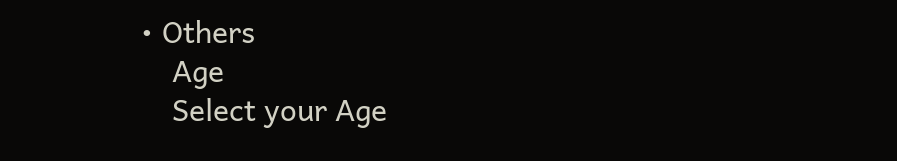• Others
    Age
    Select your Age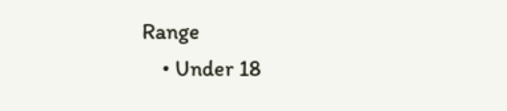Range
    • Under 18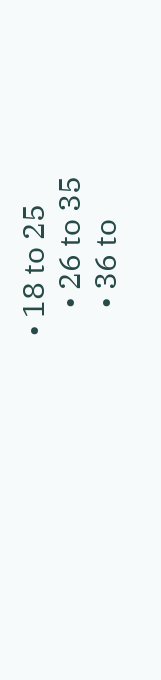• 18 to 25
    • 26 to 35
    • 36 to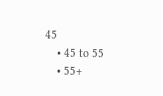45
    • 45 to 55
    • 55+